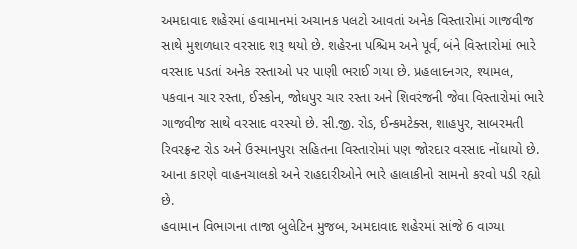અમદાવાદ શહેરમાં હવામાનમાં અચાનક પલટો આવતાં અનેક વિસ્તારોમાં ગાજવીજ સાથે મુશળધાર વરસાદ શરૂ થયો છે. શહેરના પશ્ચિમ અને પૂર્વ, બંને વિસ્તારોમાં ભારે વરસાદ પડતાં અનેક રસ્તાઓ પર પાણી ભરાઈ ગયા છે. પ્રહલાદનગર, શ્યામલ, પકવાન ચાર રસ્તા, ઈસ્કોન, જોધપુર ચાર રસ્તા અને શિવરંજની જેવા વિસ્તારોમાં ભારે ગાજવીજ સાથે વરસાદ વરસ્યો છે. સી.જી. રોડ, ઈન્કમટેક્સ, શાહપુર, સાબરમતી રિવરફ્રન્ટ રોડ અને ઉસ્માનપુરા સહિતના વિસ્તારોમાં પણ જોરદાર વરસાદ નોંધાયો છે. આના કારણે વાહનચાલકો અને રાહદારીઓને ભારે હાલાકીનો સામનો કરવો પડી રહ્યો છે.
હવામાન વિભાગના તાજા બુલેટિન મુજબ, અમદાવાદ શહેરમાં સાંજે 6 વાગ્યા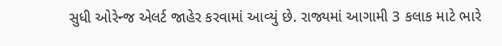સુધી ઓરેન્જ એલર્ટ જાહેર કરવામાં આવ્યું છે. રાજ્યમાં આગામી 3 કલાક માટે ભારે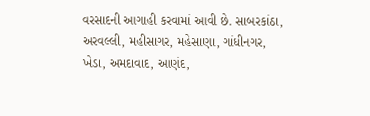વરસાદની આગાહી કરવામાં આવી છે. સાબરકાંઠા, અરવલ્લી, મહીસાગર, મહેસાણા, ગાંધીનગર, ખેડા, અમદાવાદ, આણંદ,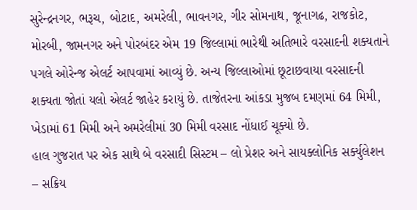સુરેન્દ્રનગર, ભરૂચ, બોટાદ, અમરેલી, ભાવનગર, ગીર સોમનાથ, જૂનાગઢ, રાજકોટ, મોરબી, જામનગર અને પોરબંદર એમ 19 જિલ્લામાં ભારેથી અતિભારે વરસાદની શક્યતાને પગલે ઓરેન્જ એલર્ટ આપવામાં આવ્યું છે. અન્ય જિલ્લાઓમાં છૂટાછવાયા વરસાદની શક્યતા જોતાં યલો એલર્ટ જાહેર કરાયું છે. તાજેતરના આંકડા મુજબ દમણમાં 64 મિમી, ખેડામાં 61 મિમી અને અમરેલીમાં 30 મિમી વરસાદ નોંધાઈ ચૂક્યો છે.
હાલ ગુજરાત પર એક સાથે બે વરસાદી સિસ્ટમ – લો પ્રેશર અને સાયક્લોનિક સર્ક્યુલેશન – સક્રિય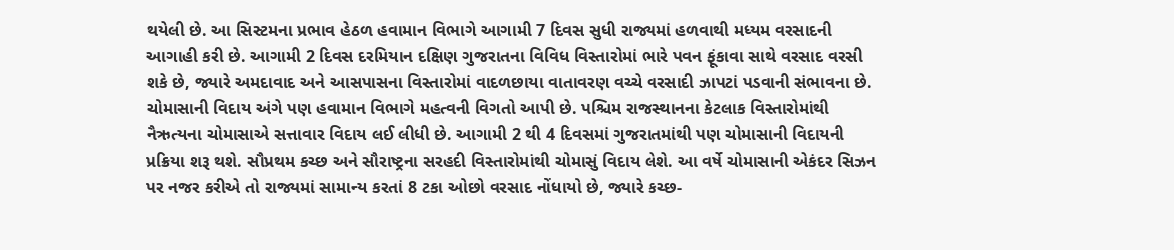થયેલી છે. આ સિસ્ટમના પ્રભાવ હેઠળ હવામાન વિભાગે આગામી 7 દિવસ સુધી રાજ્યમાં હળવાથી મધ્યમ વરસાદની આગાહી કરી છે. આગામી 2 દિવસ દરમિયાન દક્ષિણ ગુજરાતના વિવિધ વિસ્તારોમાં ભારે પવન ફૂંકાવા સાથે વરસાદ વરસી શકે છે, જ્યારે અમદાવાદ અને આસપાસના વિસ્તારોમાં વાદળછાયા વાતાવરણ વચ્ચે વરસાદી ઝાપટાં પડવાની સંભાવના છે.
ચોમાસાની વિદાય અંગે પણ હવામાન વિભાગે મહત્વની વિગતો આપી છે. પશ્ચિમ રાજસ્થાનના કેટલાક વિસ્તારોમાંથી નૈઋત્યના ચોમાસાએ સત્તાવાર વિદાય લઈ લીધી છે. આગામી 2 થી 4 દિવસમાં ગુજરાતમાંથી પણ ચોમાસાની વિદાયની પ્રક્રિયા શરૂ થશે. સૌપ્રથમ કચ્છ અને સૌરાષ્ટ્રના સરહદી વિસ્તારોમાંથી ચોમાસું વિદાય લેશે. આ વર્ષે ચોમાસાની એકંદર સિઝન પર નજર કરીએ તો રાજ્યમાં સામાન્ય કરતાં 8 ટકા ઓછો વરસાદ નોંધાયો છે, જ્યારે કચ્છ-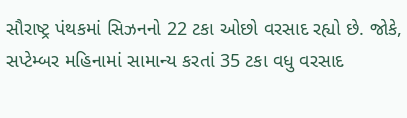સૌરાષ્ટ્ર પંથકમાં સિઝનનો 22 ટકા ઓછો વરસાદ રહ્યો છે. જોકે, સપ્ટેમ્બર મહિનામાં સામાન્ય કરતાં 35 ટકા વધુ વરસાદ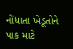નોંધાતા ખેડૂતોને પાક માટે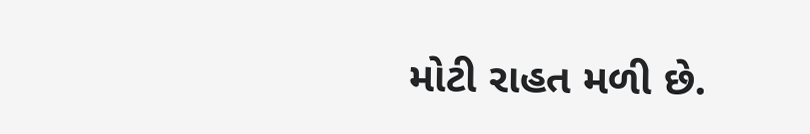મોટી રાહત મળી છે.